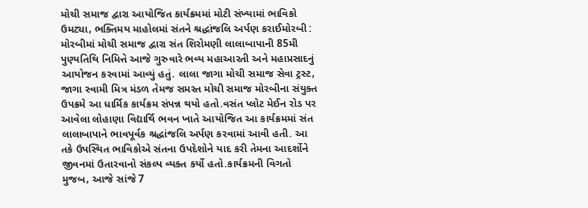મોચી સમાજ દ્વારા આયોજિત કાર્યક્રમમાં મોટી સંખ્યામાં ભાવિકો ઉમટ્યા, ભક્તિમય માહોલમાં સંતને શ્રદ્ધાંજલિ અર્પણ કરાઈમોરબી : મોરબીમાં મોચી સમાજ દ્વારા સંત શિરોમણી લાલાબાપાની 85મી પુણ્યતિથિ નિમિત્તે આજે ગુરુવારે ભવ્ય મહાઆરતી અને મહાપ્રસાદનું આયોજન કરવામાં આવ્યું હતું. લાલા જાગા મોચી સમાજ સેવા ટ્રસ્ટ, જાગા સ્વામી મિત્ર મંડળ તેમજ સમસ્ત મોચી સમાજ મોરબીના સંયુક્ત ઉપક્રમે આ ધાર્મિક કાર્યક્રમ સંપન્ન થયો હતો.વસંત પ્લોટ મેઈન રોડ પર આવેલા લોહાણા વિદ્યાર્થિ ભવન ખાતે આયોજિત આ કાર્યક્રમમાં સંત લાલાબાપાને ભાવપૂર્વક શ્રદ્ધાંજલિ અર્પણ કરવામાં આવી હતી. આ તકે ઉપસ્થિત ભાવિકોએ સંતના ઉપદેશોને યાદ કરી તેમના આદર્શોને જીવનમાં ઉતારવાનો સંકલ્પ વ્યક્ત કર્યો હતો.કાર્યક્રમની વિગતો મુજબ, આજે સાંજે 7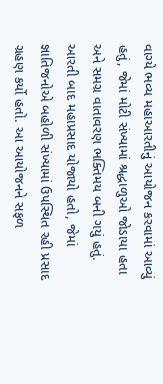વાગ્યે ભવ્ય મહાઆરતીનું આયોજન કરવામાં આવ્યું હતું, જેમાં મોટી સંખ્યામાં શ્રદ્ધાળુઓ જોડાયા હતા અને સમગ્ર વાતાવરણ ભક્તિમય બની ગયું હતું. આરતી બાદ મહાપ્રસાદ યોજાયો હતો, જેમાં જ્ઞાતિજનોએ બહોળી સંખ્યામાં ઉપસ્થિત રહી પ્રસાદ ગ્રહણ કર્યો હતો. આ આયોજનને સફળ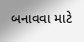બનાવવા માટે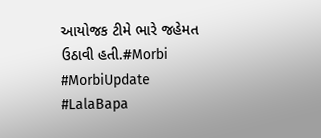આયોજક ટીમે ભારે જહેમત ઉઠાવી હતી.#Morbi #MorbiUpdate #LalaBapa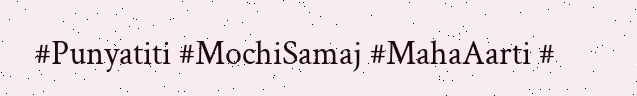#Punyatiti #MochiSamaj #MahaAarti #